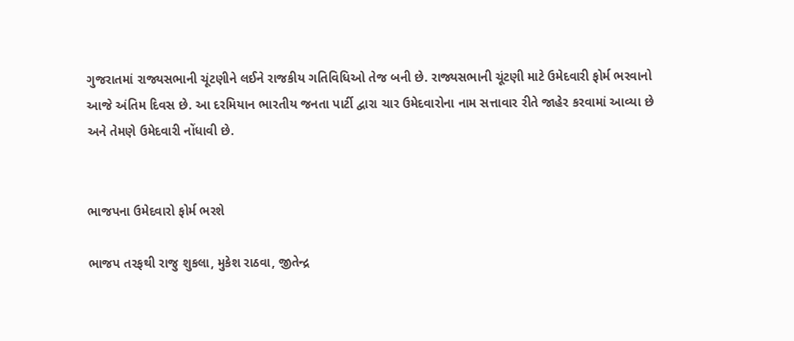ગુજરાતમાં રાજ્યસભાની ચૂંટણીને લઈને રાજકીય ગતિવિધિઓ તેજ બની છે. રાજ્યસભાની ચૂંટણી માટે ઉમેદવારી ફોર્મ ભરવાનો આજે અંતિમ દિવસ છે. આ દરમિયાન ભારતીય જનતા પાર્ટી દ્વારા ચાર ઉમેદવારોના નામ સત્તાવાર રીતે જાહેર કરવામાં આવ્યા છે અને તેમણે ઉમેદવારી નોંધાવી છે.


ભાજપના ઉમેદવારો ફોર્મ ભરશે

ભાજપ તરફથી રાજુ શુકલા, મુકેશ રાઠવા, જીતેન્દ્ર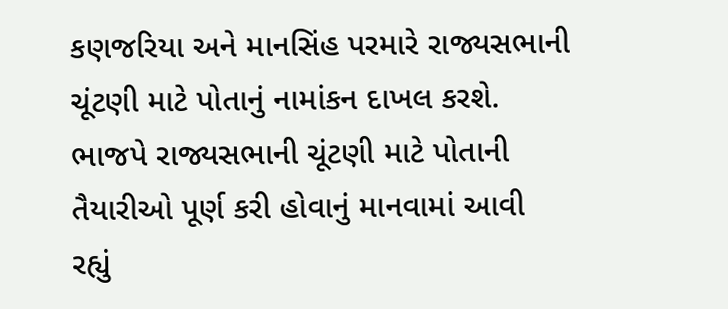કણજરિયા અને માનસિંહ પરમારે રાજ્યસભાની ચૂંટણી માટે પોતાનું નામાંકન દાખલ કરશે. ભાજપે રાજ્યસભાની ચૂંટણી માટે પોતાની તૈયારીઓ પૂર્ણ કરી હોવાનું માનવામાં આવી રહ્યું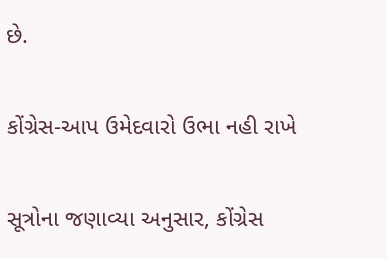છે.

કોંગ્રેસ-આપ ઉમેદવારો ઉભા નહી રાખે

સૂત્રોના જણાવ્યા અનુસાર, કોંગ્રેસ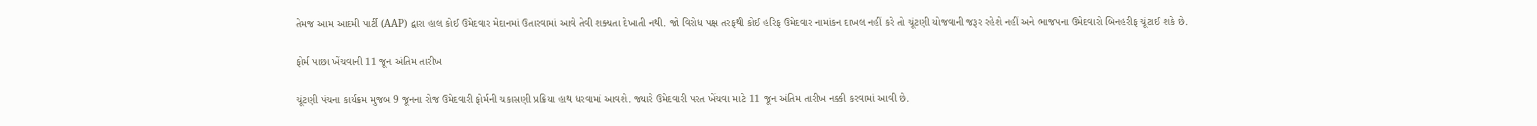તેમજ આમ આદમી પાર્ટી (AAP) દ્વારા હાલ કોઈ ઉમેદવાર મેદાનમાં ઉતારવામાં આવે તેવી શક્યતા દેખાતી નથી. જો વિરોધ પક્ષ તરફથી કોઈ હરિફ ઉમેદવાર નામાંકન દાખલ નહીં કરે તો ચૂંટણી યોજવાની જરૂર રહેશે નહીં અને ભાજપના ઉમેદવારો બિનહરીફ ચૂંટાઈ શકે છે.

ફોર્મ પાછા ખેંચવાની 11 જૂન અંતિમ તારીખ

ચૂંટણી પંચના કાર્યક્રમ મુજબ 9 જૂનના રોજ ઉમેદવારી ફોર્મની ચકાસણી પ્રક્રિયા હાથ ધરવામાં આવશે. જ્યારે ઉમેદવારી પરત ખેંચવા માટે 11 જૂન અંતિમ તારીખ નક્કી કરવામાં આવી છે.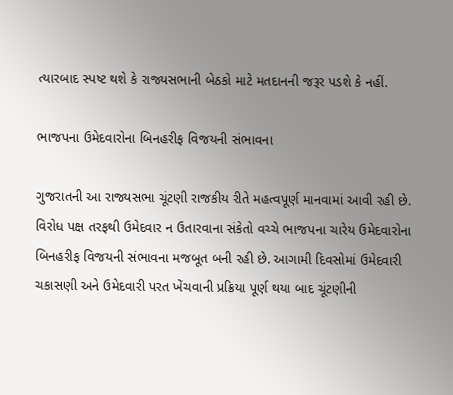ત્યારબાદ સ્પષ્ટ થશે કે રાજ્યસભાની બેઠકો માટે મતદાનની જરૂર પડશે કે નહીં.

ભાજપના ઉમેદવારોના બિનહરીફ વિજયની સંભાવના

ગુજરાતની આ રાજ્યસભા ચૂંટણી રાજકીય રીતે મહત્વપૂર્ણ માનવામાં આવી રહી છે. વિરોધ પક્ષ તરફથી ઉમેદવાર ન ઉતારવાના સંકેતો વચ્ચે ભાજપના ચારેય ઉમેદવારોના બિનહરીફ વિજયની સંભાવના મજબૂત બની રહી છે. આગામી દિવસોમાં ઉમેદવારી ચકાસણી અને ઉમેદવારી પરત ખેંચવાની પ્રક્રિયા પૂર્ણ થયા બાદ ચૂંટણીની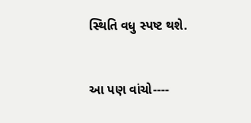સ્થિતિ વધુ સ્પષ્ટ થશે.


આ પણ વાંચો----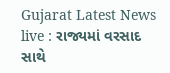Gujarat Latest News live : રાજ્યમાં વરસાદ સાથે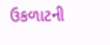ઉકળાટની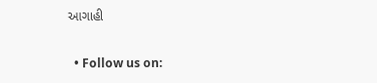આગાહી

  • Follow us on: